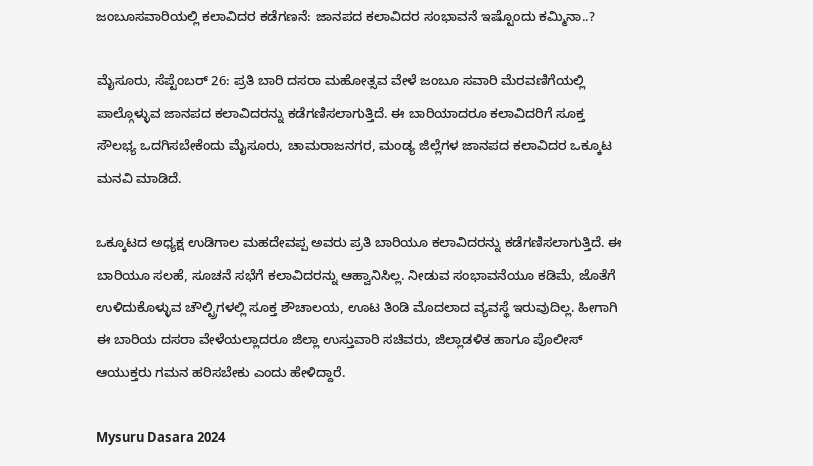ಜಂಬೂಸವಾರಿಯಲ್ಲಿ ಕಲಾವಿದರ ಕಡೆಗಣನೆ: ಜಾನಪದ ಕಲಾವಿದರ ಸಂಭಾವನೆ ಇಷ್ಟೊಂದು ಕಮ್ಮಿನಾ..?

ಮೈಸೂರು, ಸೆಪ್ಟೆಂಬರ್‌ 26: ಪ್ರತಿ ಬಾರಿ ದಸರಾ ಮಹೋತ್ಸವ ವೇಳೆ ಜಂಬೂ ಸವಾರಿ ಮೆರವಣಿಗೆಯಲ್ಲಿ ಪಾಲ್ಗೊಳ್ಳುವ ಜಾನಪದ ಕಲಾವಿದರನ್ನು ಕಡೆಗಣಿಸಲಾಗುತ್ತಿದೆ. ಈ ಬಾರಿಯಾದರೂ ಕಲಾವಿದರಿಗೆ ಸೂಕ್ತ ಸೌಲಭ್ಯ ಒದಗಿಸಬೇಕೆಂದು ಮೈಸೂರು, ಚಾಮರಾಜನಗರ, ಮಂಡ್ಯ ಜಿಲ್ಲೆಗಳ ಜಾನಪದ ಕಲಾವಿದರ ಒಕ್ಕೂಟ ಮನವಿ ಮಾಡಿದೆ.

ಒಕ್ಕೂಟದ ಅಧ್ಯಕ್ಷ ಉಡಿಗಾಲ ಮಹದೇವಪ್ಪ ಅವರು ಪ್ರತಿ ಬಾರಿಯೂ ಕಲಾವಿದರನ್ನು ಕಡೆಗಣಿಸಲಾಗುತ್ತಿದೆ. ಈ ಬಾರಿಯೂ ಸಲಹೆ, ಸೂಚನೆ ಸಭೆಗೆ ಕಲಾವಿದರನ್ನು ಆಹ್ವಾನಿಸಿಲ್ಲ. ನೀಡುವ ಸಂಭಾವನೆಯೂ ಕಡಿಮೆ, ಜೊತೆಗೆ ಉಳಿದುಕೊಳ್ಳುವ ಚೌಲ್ಟ್ರಿಗಳಲ್ಲಿ ಸೂಕ್ತ ಶೌಚಾಲಯ, ಊಟ ತಿಂಡಿ ಮೊದಲಾದ ವ್ಯವಸ್ಥೆ ಇರುವುದಿಲ್ಲ. ಹೀಗಾಗಿ ಈ ಬಾರಿಯ ದಸರಾ ವೇಳೆಯಲ್ಲಾದರೂ ಜಿಲ್ಲಾ ಉಸ್ತುವಾರಿ ಸಚಿವರು, ಜಿಲ್ಲಾಡಳಿತ ಹಾಗೂ ಪೊಲೀಸ್ ಆಯುಕ್ತರು ಗಮನ ಹರಿಸಬೇಕು ಎಂದು ಹೇಳಿದ್ದಾರೆ.

Mysuru Dasara 2024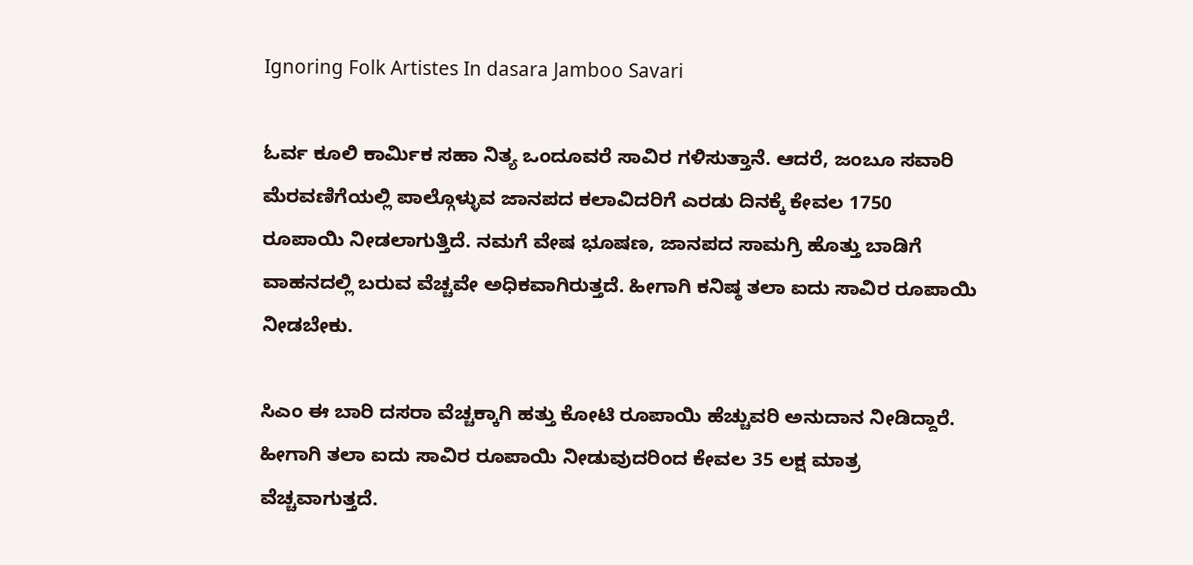Ignoring Folk Artistes In dasara Jamboo Savari

ಓರ್ವ ಕೂಲಿ ಕಾರ್ಮಿಕ ಸಹಾ ನಿತ್ಯ ಒಂದೂವರೆ ಸಾವಿರ ಗಳಿಸುತ್ತಾನೆ. ಆದರೆ, ಜಂಬೂ ಸವಾರಿ ಮೆರವಣಿಗೆಯಲ್ಲಿ ಪಾಲ್ಗೊಳ್ಳುವ ಜಾನಪದ ಕಲಾವಿದರಿಗೆ ಎರಡು ದಿನಕ್ಕೆ ಕೇವಲ 1750 ರೂಪಾಯಿ ನೀಡಲಾಗುತ್ತಿದೆ. ನಮಗೆ ವೇಷ ಭೂಷಣ, ಜಾನಪದ ಸಾಮಗ್ರಿ ಹೊತ್ತು ಬಾಡಿಗೆ ವಾಹನದಲ್ಲಿ ಬರುವ ವೆಚ್ಚವೇ ಅಧಿಕವಾಗಿರುತ್ತದೆ. ಹೀಗಾಗಿ ಕನಿಷ್ಠ ತಲಾ ಐದು ಸಾವಿರ ರೂಪಾಯಿ ನೀಡಬೇಕು.

ಸಿಎಂ ಈ ಬಾರಿ ದಸರಾ ವೆಚ್ಚಕ್ಕಾಗಿ ಹತ್ತು ಕೋಟಿ ರೂಪಾಯಿ ಹೆಚ್ಚುವರಿ ಅನುದಾನ ನೀಡಿದ್ದಾರೆ. ಹೀಗಾಗಿ ತಲಾ ಐದು ಸಾವಿರ ರೂಪಾಯಿ ನೀಡುವುದರಿಂದ ಕೇವಲ 35 ಲಕ್ಷ ಮಾತ್ರ ವೆಚ್ಚವಾಗುತ್ತದೆ.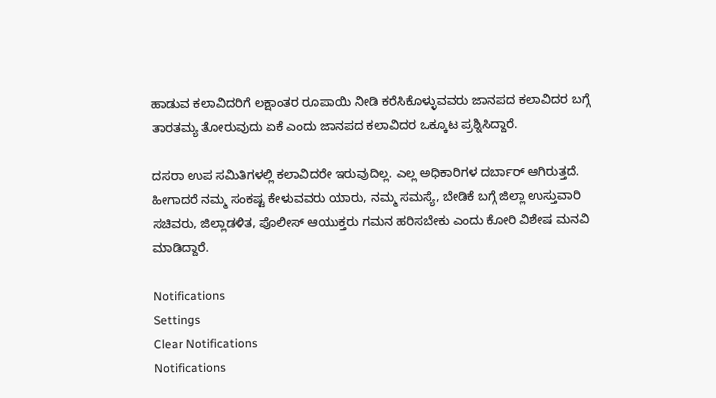ಹಾಡುವ ಕಲಾವಿದರಿಗೆ ಲಕ್ಷಾಂತರ ರೂಪಾಯಿ ನೀಡಿ ಕರೆಸಿಕೊಳ್ಳುವವರು ಜಾನಪದ ಕಲಾವಿದರ ಬಗ್ಗೆ ತಾರತಮ್ಯ ತೋರುವುದು ಏಕೆ ಎಂದು ಜಾನಪದ ಕಲಾವಿದರ ಒಕ್ಕೂಟ ಪ್ರಶ್ನಿಸಿದ್ದಾರೆ.

ದಸರಾ ಉಪ ಸಮಿತಿಗಳಲ್ಲಿ ಕಲಾವಿದರೇ ಇರುವುದಿಲ್ಲ. ಎಲ್ಲ ಅಧಿಕಾರಿಗಳ ದರ್ಬಾರ್ ಆಗಿರುತ್ತದೆ. ಹೀಗಾದರೆ ನಮ್ಮ ಸಂಕಷ್ಟ ಕೇಳುವವರು ಯಾರು, ನಮ್ಮ ಸಮಸ್ಯೆ, ಬೇಡಿಕೆ ಬಗ್ಗೆ ಜಿಲ್ಲಾ ಉಸ್ತುವಾರಿ ಸಚಿವರು, ಜಿಲ್ಲಾಡಳಿತ, ಪೊಲೀಸ್ ಆಯುಕ್ತರು ಗಮನ ಹರಿಸಬೇಕು ಎಂದು ಕೋರಿ ವಿಶೇಷ ಮನವಿ ಮಾಡಿದ್ದಾರೆ.

Notifications
Settings
Clear Notifications
Notifications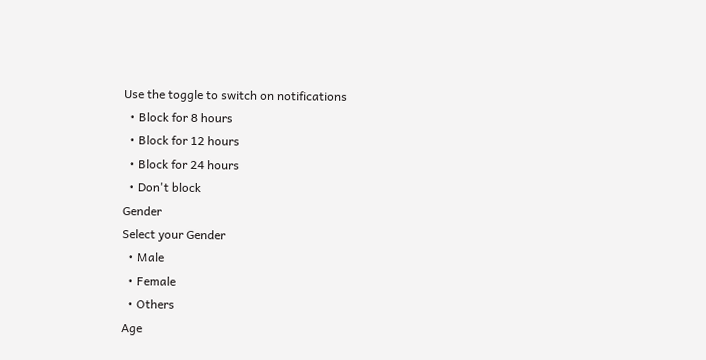Use the toggle to switch on notifications
  • Block for 8 hours
  • Block for 12 hours
  • Block for 24 hours
  • Don't block
Gender
Select your Gender
  • Male
  • Female
  • Others
Age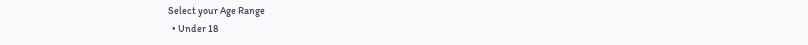Select your Age Range
  • Under 18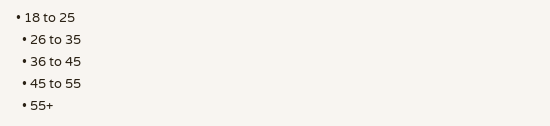• 18 to 25
  • 26 to 35
  • 36 to 45
  • 45 to 55
  • 55+